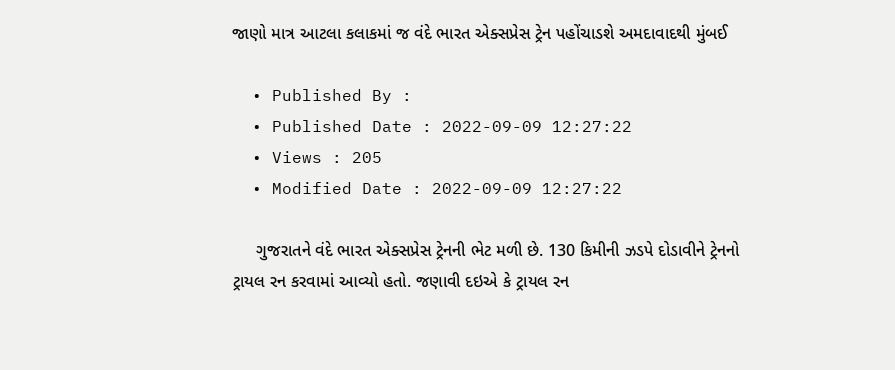જાણો માત્ર આટલા કલાકમાં જ વંદે ભારત એક્સપ્રેસ ટ્રેન પહોંચાડશે અમદાવાદથી મુંબઈ

  • Published By :
  • Published Date : 2022-09-09 12:27:22
  • Views : 205
  • Modified Date : 2022-09-09 12:27:22

     ગુજરાતને વંદે ભારત એક્સપ્રેસ ટ્રેનની ભેટ મળી છે. 130 કિમીની ઝડપે દોડાવીને ટ્રેનનો ટ્રાયલ રન કરવામાં આવ્યો હતો. જણાવી દઇએ કે ટ્રાયલ રન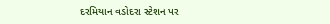દરમિયાન વડોદરા સ્ટેશન પર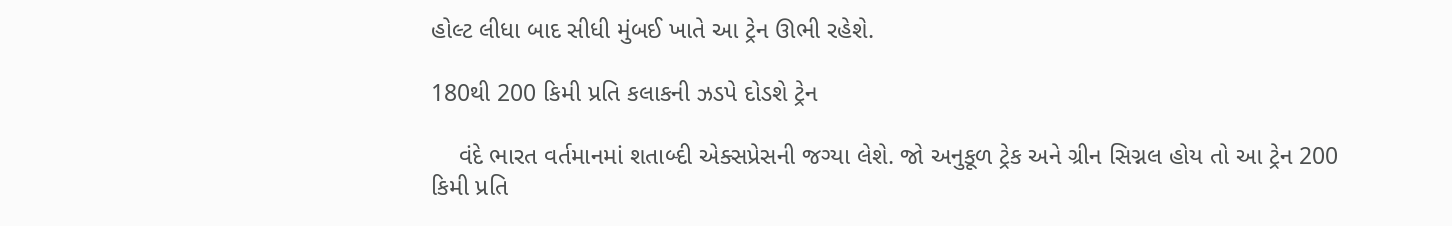હોલ્ટ લીધા બાદ સીધી મુંબઈ ખાતે આ ટ્રેન ઊભી રહેશે.

180થી 200 કિમી પ્રતિ કલાકની ઝડપે દોડશે ટ્રેન

    વંદે ભારત વર્તમાનમાં શતાબ્દી એક્સપ્રેસની જગ્યા લેશે. જો અનુકૂળ ટ્રેક અને ગ્રીન સિગ્નલ હોય તો આ ટ્રેન 200 કિમી પ્રતિ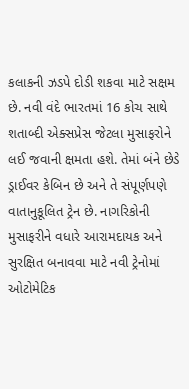કલાકની ઝડપે દોડી શકવા માટે સક્ષમ છે. નવી વંદે ભારતમાં 16 કોચ સાથે શતાબ્દી એક્સપ્રેસ જેટલા મુસાફરોને લઈ જવાની ક્ષમતા હશે. તેમાં બંને છેડે ડ્રાઈવર કેબિન છે અને તે સંપૂર્ણપણે વાતાનુકૂલિત ટ્રેન છે. નાગરિકોની મુસાફરીને વધારે આરામદાયક અને સુરક્ષિત બનાવવા માટે નવી ટ્રેનોમાં ઓટોમેટિક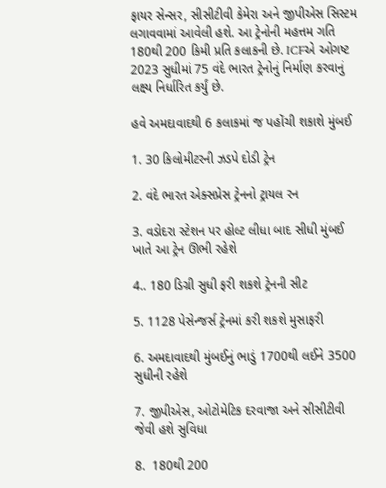ફાયર સેન્સર, સીસીટીવી કેમેરા અને જીપીએસ સિસ્ટમ લગાવવામાં આવેલી હશે. આ ટ્રેનોની મહત્તમ ગતિ 180થી 200 કિમી પ્રતિ કલાકની છે. ICFએ ઓગષ્ટ 2023 સુધીમાં 75 વંદે ભારત ટ્રેનોનું નિર્માણ કરવાનું લક્ષ્ય નિર્ધારિત કર્યું છે.

હવે અમદાવાદથી 6 કલાકમાં જ પહોંચી શકાશે મુંબઈ

1. 30 કિલોમીટરની ઝડપે દોડી ટ્રેન

2. વંદે ભારત એક્સપ્રેસ ટ્રેનનો ટ્રાયલ રન

3. વડોદરા સ્ટેશન પર હોલ્ટ લીધા બાદ સીધી મુંબઈ ખાતે આ ટ્રેન ઊભી રહેશે

4.. 180 ડિગ્રી સુધી ફરી શકશે ટ્રેનની સીટ

5. 1128 પેસેન્જર્સ ટ્રેનમાં કરી શકશે મુસાફરી

6. અમદાવાદથી મુંબઈનું ભાડું 1700થી લઈને 3500 સુધીની રહેશે

7. જીપીએસ, ઓટોમેટિક દરવાજા અને સીસીટીવી જેવી હશે સુવિધા

8.  180થી 200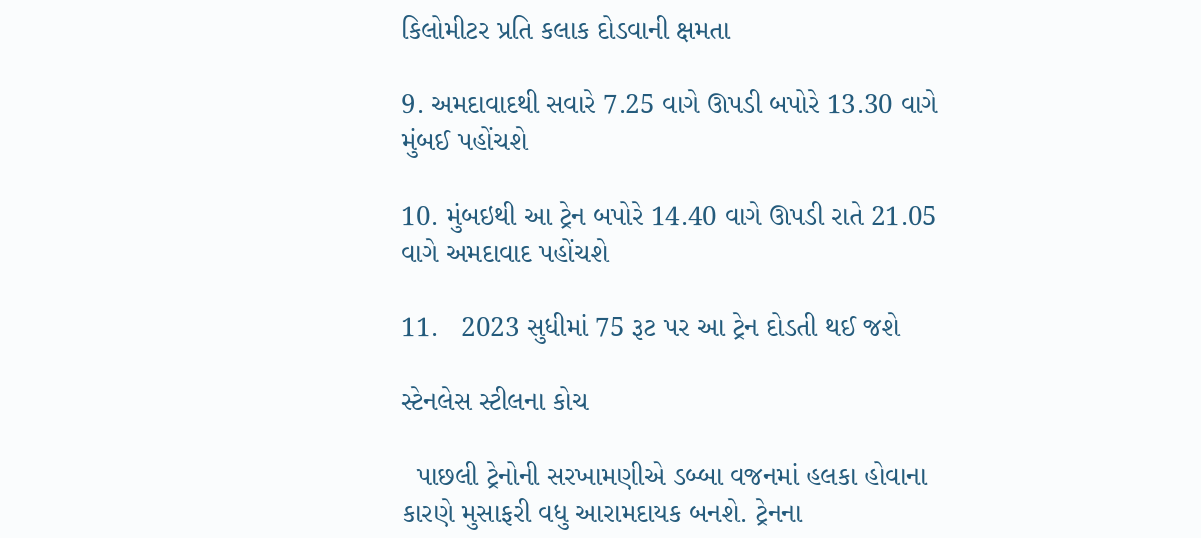કિલોમીટર પ્રતિ કલાક દોડવાની ક્ષમતા

9. અમદાવાદથી સવારે 7.25 વાગે ઊપડી બપોરે 13.30 વાગે મુંબઈ પહોંચશે

10. મુંબઇથી આ ટ્રેન બપોરે 14.40 વાગે ઊપડી રાતે 21.05 વાગે અમદાવાદ પહોંચશે

11.   2023 સુધીમાં 75 રૂટ પર આ ટ્રેન દોડતી થઈ જશે

સ્ટેનલેસ સ્ટીલના કોચ

  પાછલી ટ્રેનોની સરખામણીએ ડબ્બા વજનમાં હલકા હોવાના કારણે મુસાફરી વધુ આરામદાયક બનશે. ટ્રેનના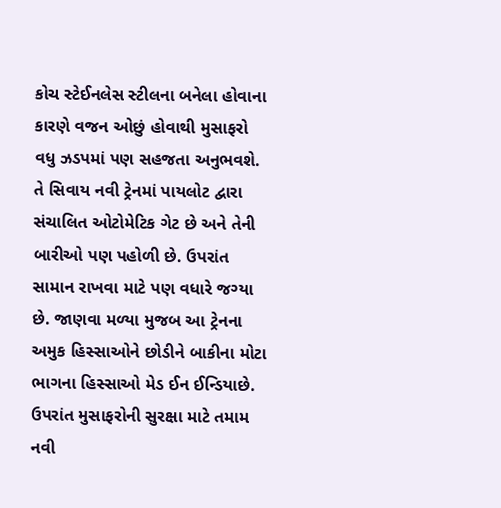કોચ સ્ટેઈનલેસ સ્ટીલના બનેલા હોવાના કારણે વજન ઓછું હોવાથી મુસાફરો વધુ ઝડપમાં પણ સહજતા અનુભવશે. તે સિવાય નવી ટ્રેનમાં પાયલોટ દ્વારા સંચાલિત ઓટોમેટિક ગેટ છે અને તેની બારીઓ પણ પહોળી છે. ઉપરાંત સામાન રાખવા માટે પણ વધારે જગ્યા છે. જાણવા મળ્યા મુજબ આ ટ્રેનના અમુક હિસ્સાઓને છોડીને બાકીના મોટા ભાગના હિસ્સાઓ મેડ ઈન ઈન્ડિયાછે. ઉપરાંત મુસાફરોની સુરક્ષા માટે તમામ નવી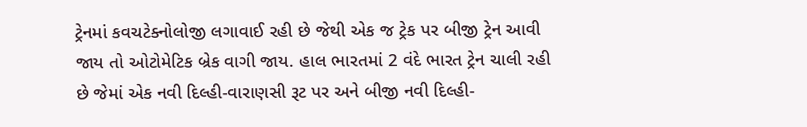ટ્રેનમાં કવચટેક્નોલોજી લગાવાઈ રહી છે જેથી એક જ ટ્રેક પર બીજી ટ્રેન આવી જાય તો ઓટોમેટિક બ્રેક વાગી જાય. હાલ ભારતમાં 2 વંદે ભારત ટ્રેન ચાલી રહી છે જેમાં એક નવી દિલ્હી-વારાણસી રૂટ પર અને બીજી નવી દિલ્હી-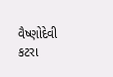વૈષ્ણોદેવી કટરા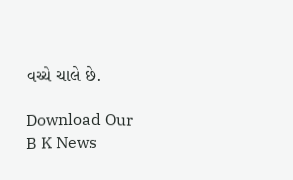વચ્ચે ચાલે છે.

Download Our B K News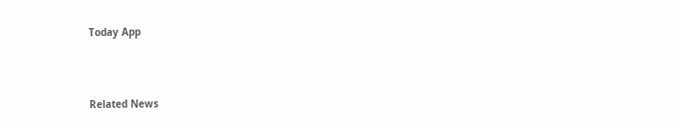Today App



Related News